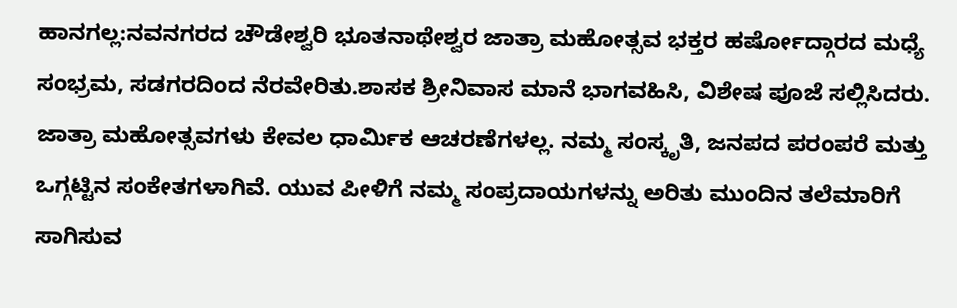ಹಾನಗಲ್ಲ:ನವನಗರದ ಚೌಡೇಶ್ವರಿ ಭೂತನಾಥೇಶ್ವರ ಜಾತ್ರಾ ಮಹೋತ್ಸವ ಭಕ್ತರ ಹರ್ಷೋದ್ಗಾರದ ಮಧ್ಯೆ ಸಂಭ್ರಮ, ಸಡಗರದಿಂದ ನೆರವೇರಿತು.ಶಾಸಕ ಶ್ರೀನಿವಾಸ ಮಾನೆ ಭಾಗವಹಿಸಿ, ವಿಶೇಷ ಪೂಜೆ ಸಲ್ಲಿಸಿದರು. ಜಾತ್ರಾ ಮಹೋತ್ಸವಗಳು ಕೇವಲ ಧಾರ್ಮಿಕ ಆಚರಣೆಗಳಲ್ಲ. ನಮ್ಮ ಸಂಸ್ಕೃತಿ, ಜನಪದ ಪರಂಪರೆ ಮತ್ತು ಒಗ್ಗಟ್ಟಿನ ಸಂಕೇತಗಳಾಗಿವೆ. ಯುವ ಪೀಳಿಗೆ ನಮ್ಮ ಸಂಪ್ರದಾಯಗಳನ್ನು ಅರಿತು ಮುಂದಿನ ತಲೆಮಾರಿಗೆ ಸಾಗಿಸುವ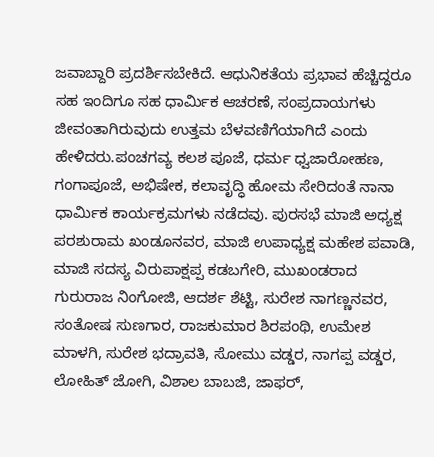ಜವಾಬ್ದಾರಿ ಪ್ರದರ್ಶಿಸಬೇಕಿದೆ. ಆಧುನಿಕತೆಯ ಪ್ರಭಾವ ಹೆಚ್ಚಿದ್ದರೂ ಸಹ ಇಂದಿಗೂ ಸಹ ಧಾರ್ಮಿಕ ಆಚರಣೆ, ಸಂಪ್ರದಾಯಗಳು ಜೀವಂತಾಗಿರುವುದು ಉತ್ತಮ ಬೆಳವಣಿಗೆಯಾಗಿದೆ ಎಂದು ಹೇಳಿದರು.ಪಂಚಗವ್ಯ ಕಲಶ ಪೂಜೆ, ಧರ್ಮ ಧ್ವಜಾರೋಹಣ, ಗಂಗಾಪೂಜೆ, ಅಭಿಷೇಕ, ಕಲಾವೃದ್ಧಿ ಹೋಮ ಸೇರಿದಂತೆ ನಾನಾ ಧಾರ್ಮಿಕ ಕಾರ್ಯಕ್ರಮಗಳು ನಡೆದವು. ಪುರಸಭೆ ಮಾಜಿ ಅಧ್ಯಕ್ಷ ಪರಶುರಾಮ ಖಂಡೂನವರ, ಮಾಜಿ ಉಪಾಧ್ಯಕ್ಷ ಮಹೇಶ ಪವಾಡಿ, ಮಾಜಿ ಸದಸ್ಯ ವಿರುಪಾಕ್ಷಪ್ಪ ಕಡಬಗೇರಿ, ಮುಖಂಡರಾದ ಗುರುರಾಜ ನಿಂಗೋಜಿ, ಆದರ್ಶ ಶೆಟ್ಟಿ, ಸುರೇಶ ನಾಗಣ್ಣನವರ, ಸಂತೋಷ ಸುಣಗಾರ, ರಾಜಕುಮಾರ ಶಿರಪಂಥಿ, ಉಮೇಶ ಮಾಳಗಿ, ಸುರೇಶ ಭದ್ರಾವತಿ, ಸೋಮು ವಡ್ಡರ, ನಾಗಪ್ಪ ವಡ್ಡರ, ಲೋಹಿತ್ ಜೋಗಿ, ವಿಶಾಲ ಬಾಬಜಿ, ಜಾಫರ್,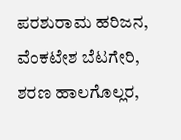ಪರಶುರಾಮ ಹರಿಜನ, ವೆಂಕಟೇಶ ಬೆಟಗೇರಿ, ಶರಣ ಹಾಲಗೊಲ್ಲರ,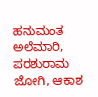ಹನುಮಂತ ಅಲೆಮಾರಿ, ಪರಶುರಾಮ ಜೋಗಿ, ಆಕಾಶ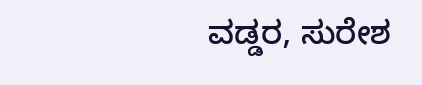ವಡ್ಡರ, ಸುರೇಶ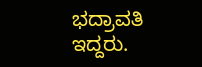ಭದ್ರಾವತಿ ಇದ್ದರು.